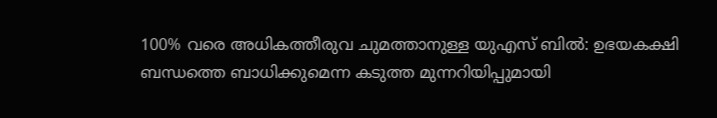100% വരെ അധികത്തീരുവ ചുമത്താനുള്ള യുഎസ് ബിൽ: ഉഭയകക്ഷി ബന്ധത്തെ ബാധിക്കുമെന്ന കടുത്ത മുന്നറിയിപ്പുമായി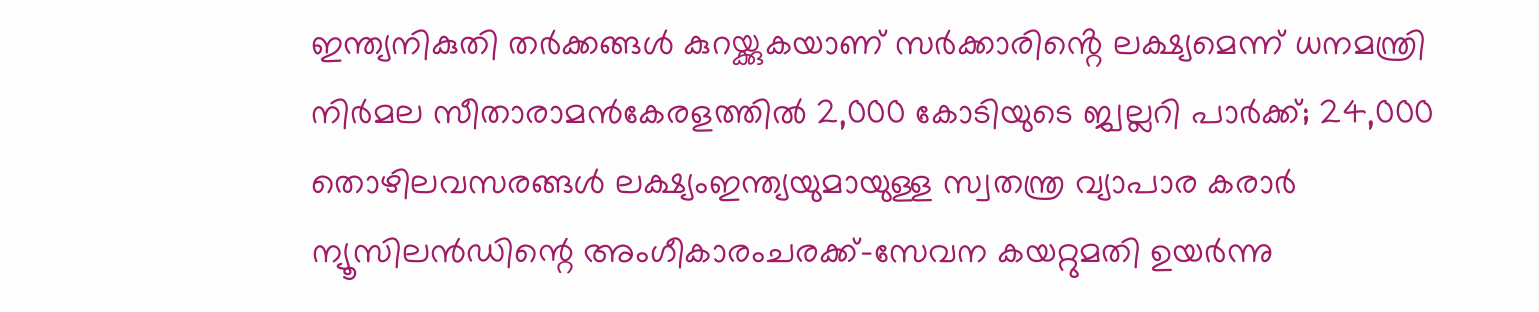ഇന്ത്യനികുതി തർക്കങ്ങൾ കുറയ്ക്കുകയാണ് സർക്കാരിൻ്റെ ലക്ഷ്യമെന്ന് ധനമന്ത്രി നിർമല സീതാരാമൻകേരളത്തിൽ 2,000 കോടിയുടെ ജ്വല്ലറി പാർക്ക്; 24,000 തൊഴിലവസരങ്ങൾ ലക്ഷ്യംഇന്ത്യയുമായുള്ള സ്വതന്ത്ര വ്യാപാര കരാര്‍ ന്യൂസിലന്‍ഡിന്റെ അംഗീകാരംചരക്ക്-സേവന കയറ്റുമതി ഉയർന്നു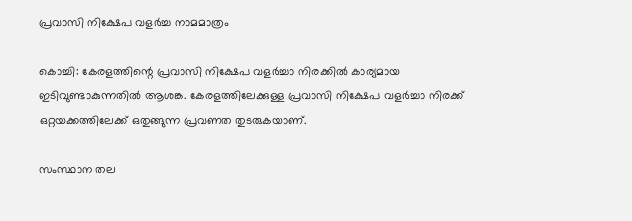പ്രവാസി നിക്ഷേപ വളർച്ച നാമമാത്രം

കൊച്ചി: കേരളത്തിന്റെ പ്രവാസി നിക്ഷേപ വളർച്ചാ നിരക്കിൽ കാര്യമായ ഇടിവുണ്ടാകുന്നതിൽ ആശങ്ക. കേരളത്തിലേക്കുള്ള പ്രവാസി നിക്ഷേപ വളർച്ചാ നിരക്ക് ഒറ്റയക്കത്തിലേക്ക് ഒതുങ്ങുന്ന പ്രവണത തുടരുകയാണ്.

സംസ്ഥാന തല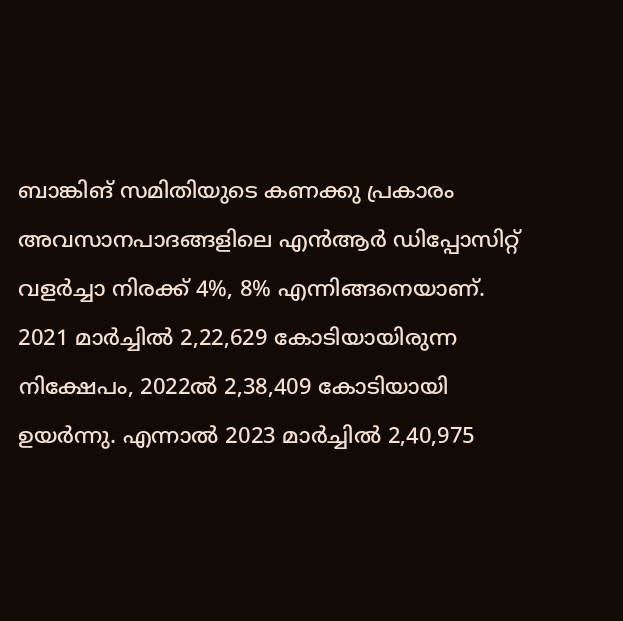ബാങ്കിങ് സമിതിയുടെ കണക്കു പ്രകാരം അവസാനപാദങ്ങളിലെ എൻആർ ഡിപ്പോസിറ്റ് വളർച്ചാ നിരക്ക് 4%, 8% എന്നിങ്ങനെയാണ്. 2021 മാർച്ചിൽ 2,22,629 കോടിയായിരുന്ന നിക്ഷേപം, 2022ൽ 2,38,409 കോടിയായി ഉയർന്നു. എന്നാൽ 2023 മാർച്ചിൽ 2,40,975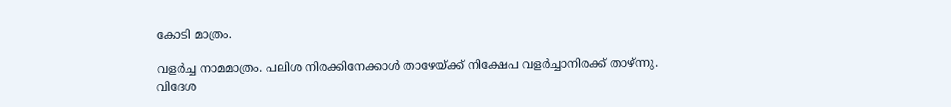കോടി മാത്രം.

വളർച്ച നാമമാത്രം. പലിശ നിരക്കിനേക്കാൾ താഴേയ്ക്ക് നിക്ഷേപ വളർച്ചാനിരക്ക് താഴ്ന്നു.
വിദേശ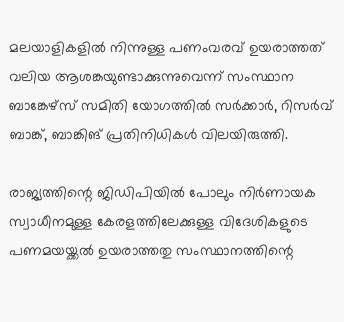മലയാളികളിൽ നിന്നുള്ള പണംവരവ് ഉയരാത്തത് വലിയ ആശങ്കയുണ്ടാക്കുന്നുവെന്ന് സംസ്ഥാന ബാങ്കേഴ്സ് സമിതി യോഗത്തിൽ സർക്കാർ, റിസർവ് ബാങ്ക്, ബാങ്കിങ് പ്രതിനിധികൾ വിലയിരുത്തി.

രാജ്യത്തിന്റെ ജിഡിപിയിൽ പോലും നിർണായക സ്വാധീനമുള്ള കേരളത്തിലേക്കുള്ള വിദേശികളുടെ പണമയയ്ക്കൽ ഉയരാത്തതു സംസ്ഥാനത്തിന്റെ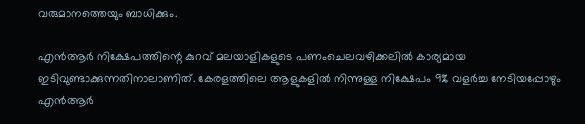വരുമാനത്തെയും ബാധിക്കും.

എൻആർ നിക്ഷേപത്തിന്റെ കുറവ് മലയാളികളുടെ പണംചെലവഴിക്കലിൽ കാര്യമായ ഇടിവുണ്ടാക്കുന്നതിനാലാണിത്. കേരളത്തിലെ ആളുകളിൽ നിന്നുള്ള നിക്ഷേപം 9% വളർച്ച നേടിയപ്പോഴും എൻആർ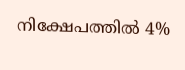നിക്ഷേപത്തിൽ 4%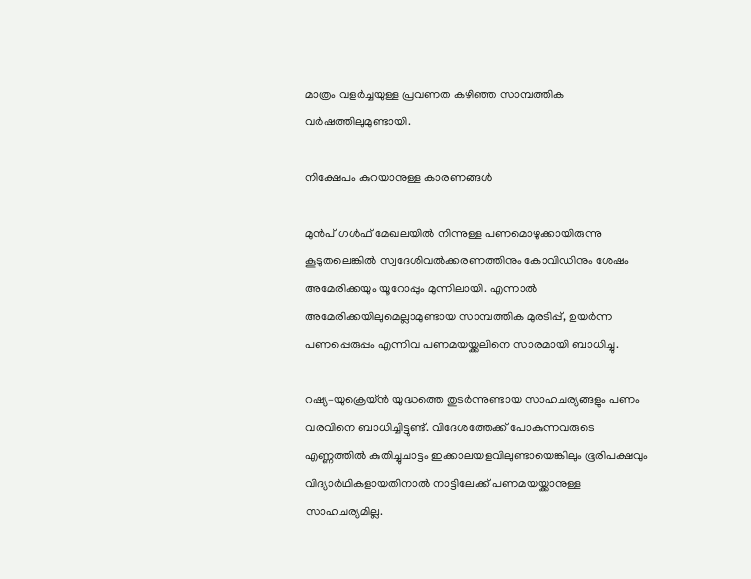മാത്രം വളർച്ചയുള്ള പ്രവണത കഴിഞ്ഞ സാമ്പത്തിക വർഷത്തിലുമുണ്ടായി.

നിക്ഷേപം കുറയാനുള്ള കാരണങ്ങൾ

മുൻപ് ഗൾഫ് മേഖലയിൽ നിന്നുള്ള പണമൊഴുക്കായിരുന്നു കൂടുതലെങ്കിൽ സ്വദേശിവൽക്കരണത്തിനും കോവിഡിനും ശേഷം അമേരിക്കയും യൂറോപ്പും മുന്നിലായി. എന്നാൽ അമേരിക്കയിലുമെല്ലാമുണ്ടായ സാമ്പത്തിക മുരടിപ്പ്, ഉയർന്ന പണപ്പെരുപ്പം എന്നിവ പണമയയ്ക്കലിനെ സാരമായി ബാധിച്ചു.

റഷ്യ–യുക്രെയ്ൻ യുദ്ധത്തെ തുടർന്നുണ്ടായ സാഹചര്യങ്ങളും പണം വരവിനെ ബാധിച്ചിട്ടുണ്ട്. വിദേശത്തേക്ക് പോകുന്നവരുടെ എണ്ണത്തിൽ കുതിച്ചുചാട്ടം ഇക്കാലയളവിലുണ്ടായെങ്കിലും ഭൂരിപക്ഷവും വിദ്യാർഥികളായതിനാൽ നാട്ടിലേക്ക് പണമയയ്ക്കാനുള്ള സാഹചര്യമില്ല.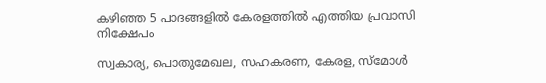കഴിഞ്ഞ 5 പാദങ്ങളിൽ കേരളത്തിൽ എത്തിയ പ്രവാസി നിക്ഷേപം

സ്വകാര്യ, പൊതുമേഖല, സഹകരണ, കേരള, സ്മോൾ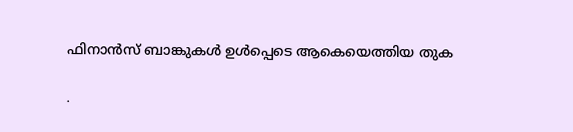ഫിനാൻസ് ബാങ്കുകൾ ഉൾപ്പെടെ ആകെയെത്തിയ തുക

∙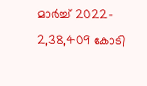മാർച്ച് 2022– 2,38,409 കോടി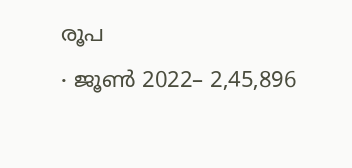രൂപ
∙ ജൂൺ 2022– 2,45,896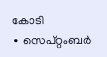കോടി
∙ സെപ്റ്റംബർ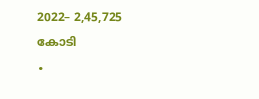2022– 2,45,725 കോടി
∙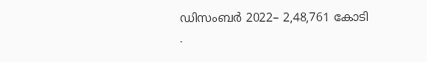ഡിസംബർ 2022– 2,48,761 കോടി
∙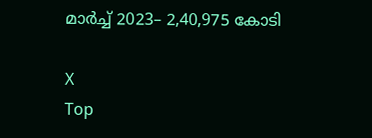മാർച്ച് 2023– 2,40,975 കോടി

X
Top